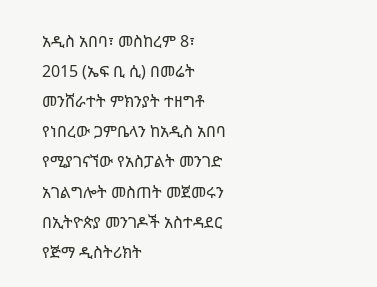አዲስ አበባ፣ መስከረም 8፣ 2015 (ኤፍ ቢ ሲ) በመሬት መንሸራተት ምክንያት ተዘግቶ የነበረው ጋምቤላን ከአዲስ አበባ የሚያገናኘው የአስፓልት መንገድ አገልግሎት መስጠት መጀመሩን በኢትዮጵያ መንገዶች አስተዳደር የጅማ ዲስትሪክት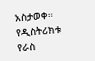አስታወቀ።
የዲስትሪክቱ የራስ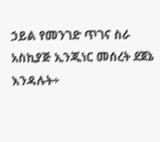ኃይል የመንገድ ጥገና ስራ አስኪያጅ ኢንጂነር መሰረት ደጀኔ እንዳሉት÷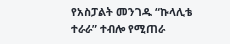የአስፓልት መንገዱ “ኩላሊቴ ተራራ” ተብሎ የሚጠራ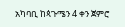አካባቢ ከጳጉሜን 4 ቀን ጀምሮ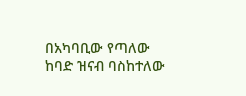በአካባቢው የጣለው ከባድ ዝናብ ባስከተለው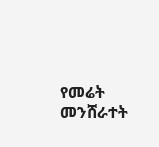የመሬት መንሸራተት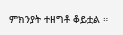ምክንያት ተዘግቶ ቆይቷል ።